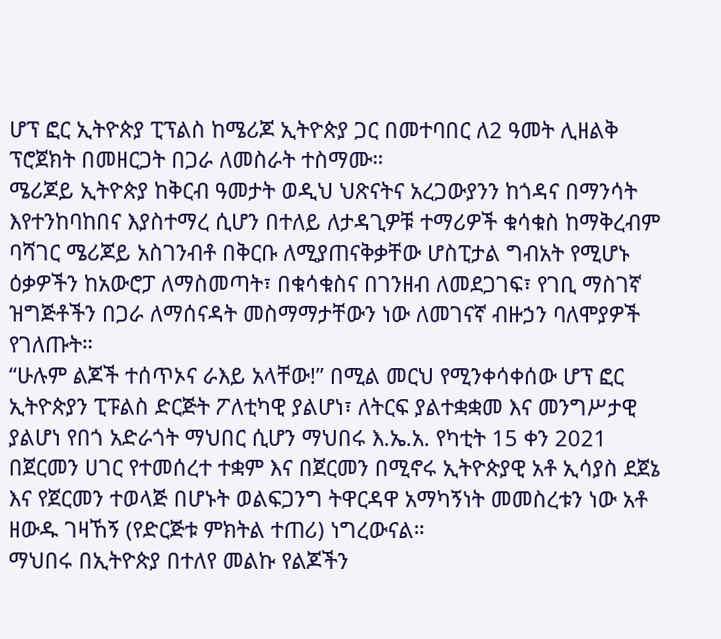ሆፕ ፎር ኢትዮጵያ ፒፕልስ ከሜሪጆ ኢትዮጵያ ጋር በመተባበር ለ2 ዓመት ሊዘልቅ ፕሮጀክት በመዘርጋት በጋራ ለመስራት ተስማሙ።
ሜሪጆይ ኢትዮጵያ ከቅርብ ዓመታት ወዲህ ህጽናትና አረጋውያንን ከጎዳና በማንሳት እየተንከባከበና እያስተማረ ሲሆን በተለይ ለታዳጊዎቹ ተማሪዎች ቁሳቁስ ከማቅረብም ባሻገር ሜሪጆይ አስገንብቶ በቅርቡ ለሚያጠናቅቃቸው ሆስፒታል ግብአት የሚሆኑ ዕቃዎችን ከአውሮፓ ለማስመጣት፣ በቁሳቁስና በገንዘብ ለመደጋገፍ፣ የገቢ ማስገኛ ዝግጅቶችን በጋራ ለማሰናዳት መስማማታቸውን ነው ለመገናኛ ብዙኃን ባለሞያዎች የገለጡት።
“ሁሉም ልጆች ተሰጥኦና ራእይ አላቸው!” በሚል መርህ የሚንቀሳቀሰው ሆፕ ፎር ኢትዮጵያን ፒፑልስ ድርጅት ፖለቲካዊ ያልሆነ፣ ለትርፍ ያልተቋቋመ እና መንግሥታዊ ያልሆነ የበጎ አድራጎት ማህበር ሲሆን ማህበሩ እ.ኤ.አ. የካቲት 15 ቀን 2021 በጀርመን ሀገር የተመሰረተ ተቋም እና በጀርመን በሚኖሩ ኢትዮጵያዊ አቶ ኢሳያስ ደጀኔ እና የጀርመን ተወላጅ በሆኑት ወልፍጋንግ ትዋርዳዋ አማካኝነት መመስረቱን ነው አቶ ዘውዱ ገዛኸኝ (የድርጅቱ ምክትል ተጠሪ) ነግረውናል።
ማህበሩ በኢትዮጵያ በተለየ መልኩ የልጆችን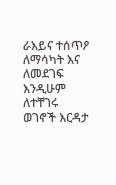ራእይና ተሰጥዖ ለማሳካት እና ለመደገፍ እንዲሁም ለተቸገሩ ወገኖች እርዳታ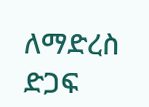ለማድረስ ድጋፍ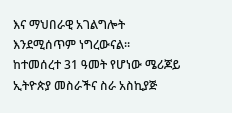እና ማህበራዊ አገልግሎት እንደሚሰጥም ነግረውናል።
ከተመሰረተ 31 ዓመት የሆነው ሜሪጆይ ኢትዮጵያ መስራችና ስራ አስኪያጅ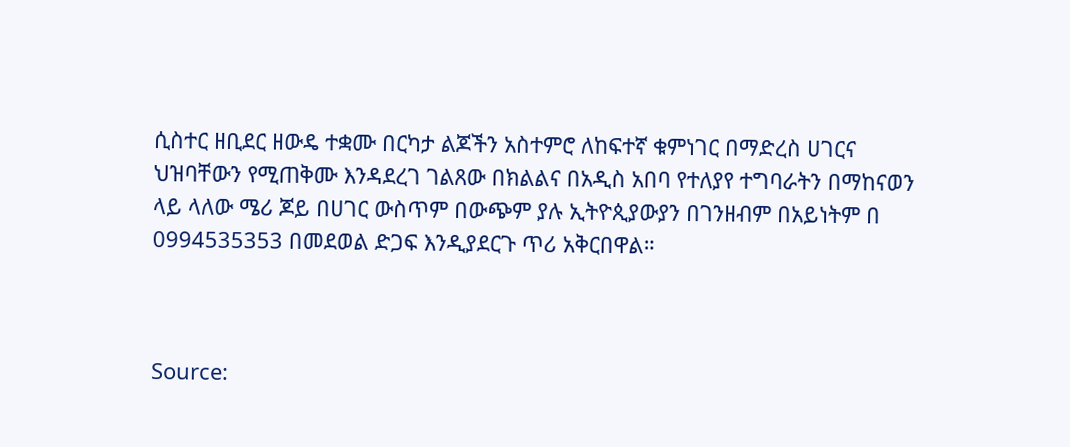ሲስተር ዘቢደር ዘውዴ ተቋሙ በርካታ ልጆችን አስተምሮ ለከፍተኛ ቁምነገር በማድረስ ሀገርና ህዝባቸውን የሚጠቅሙ እንዳደረገ ገልጸው በክልልና በአዲስ አበባ የተለያየ ተግባራትን በማከናወን ላይ ላለው ሜሪ ጆይ በሀገር ውስጥም በውጭም ያሉ ኢትዮጲያውያን በገንዘብም በአይነትም በ 0994535353 በመደወል ድጋፍ እንዲያደርጉ ጥሪ አቅርበዋል።



Source: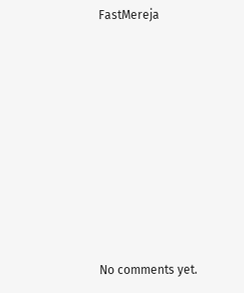FastMereja









No comments yet.